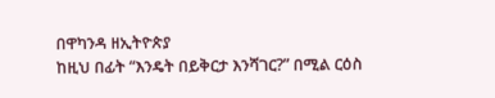በዋካንዳ ዘኢትዮጵያ
ከዚህ በፊት “እንዴት በይቅርታ እንሻገር?” በሚል ርዕስ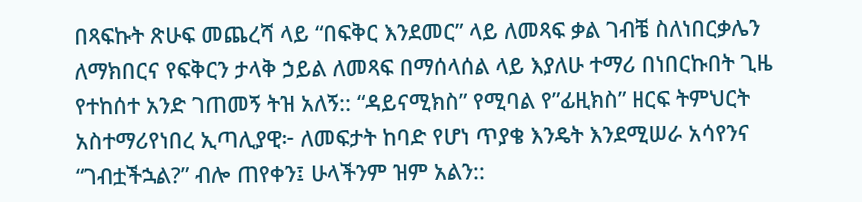በጻፍኩት ጽሁፍ መጨረሻ ላይ “በፍቅር እንደመር” ላይ ለመጻፍ ቃል ገብቼ ስለነበርቃሌን ለማክበርና የፍቅርን ታላቅ ኃይል ለመጻፍ በማሰላሰል ላይ እያለሁ ተማሪ በነበርኩበት ጊዜ የተከሰተ አንድ ገጠመኝ ትዝ አለኝ:: “ዳይናሚክስ” የሚባል የ”ፊዚክስ” ዘርፍ ትምህርት አስተማሪየነበረ ኢጣሊያዊ፦ ለመፍታት ከባድ የሆነ ጥያቄ እንዴት እንደሚሠራ አሳየንና “ገብቷችኋል?” ብሎ ጠየቀን፤ ሁላችንም ዝም አልን::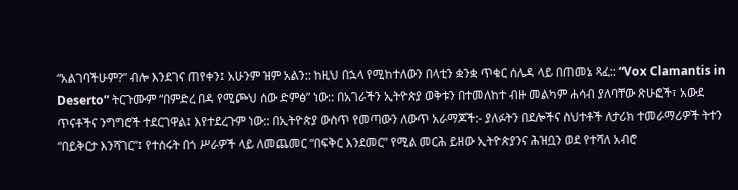“አልገባችሁም?” ብሎ እንደገና ጠየቀን፤ አሁንም ዝም አልን:: ከዚህ በኋላ የሚከተለውን በላቲን ቋንቋ ጥቁር ሰሌዳ ላይ በጠመኔ ጻፈ:: “Vox Clamantis in Deserto” ትርጉሙም “በምድረ በዳ የሚጮህ ሰው ድምፅ” ነው:: በአገራችን ኢትዮጵያ ወቅቱን በተመለከተ ብዙ መልካም ሐሳብ ያለባቸው ጽሁፎች፣ አውደ ጥናቶችና ንግግሮች ተደርገዋል፤ እየተደረጉም ነው:: በኢትዮጵያ ውስጥ የመጣውን ለውጥ አራማጆች:- ያለፉትን በደሎችና ስህተቶች ለታሪክ ተመራማሪዎች ትተን “በይቅርታ እንሻገር”፤ የተሰሩት በጎ ሥራዎች ላይ ለመጨመር “በፍቅር እንደመር” የሚል መርሕ ይዘው ኢትዮጵያንና ሕዝቧን ወደ የተሻለ አብሮ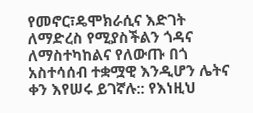የመኖር፣ዴሞክራሲና እድገት ለማድረስ የሚያስችልን ጎዳና ለማስተካከልና የለውጡ በጎ አስተሳሰብ ተቋሟዊ እንዲሆን ሌትና ቀን እየሠሩ ይገኛሉ:: የእነዚህ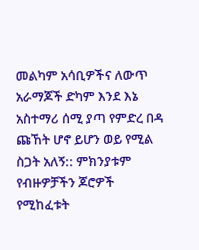መልካም አሳቢዎችና ለውጥ አራማጆች ድካም እንደ እኔ አስተማሪ ሰሚ ያጣ የምድረ በዳ ጩኸት ሆኖ ይሆን ወይ የሚል ስጋት አለኝ:: ምክንያቱም የብዙዎቻችን ጆሮዎች የሚከፈቱት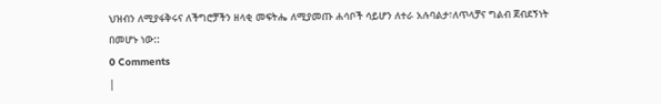ህዝብን ለሚያፋቅሩና ለችግሮቻችን ዘላቂ መፍትሔ ለሚያመጡ ሐሳቦች ሳይሆን ለተራ አሉባልታ፣ለጥላቻና ግልብ ጀብደኝነት በመሆኑ ነው::
0 Comments
|